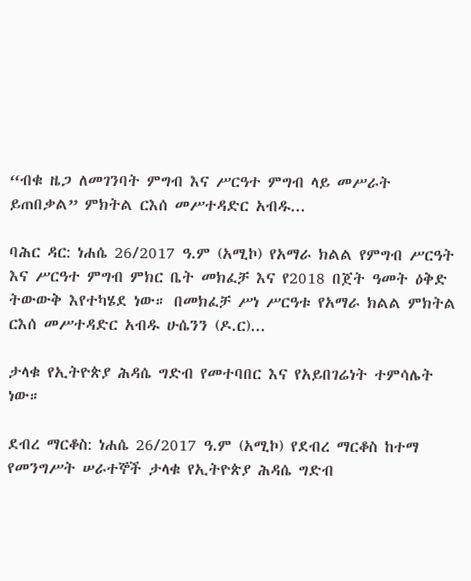“ብቁ ዜጋ ለመገንባት ምግብ እና ሥርዓተ ምግብ ላይ መሥራት ይጠበቃል” ምክትል ርእሰ መሥተዳድር አብዱ...

ባሕር ዳር: ነሐሴ 26/2017 ዓ.ም (አሚኮ) የአማራ ክልል የምግብ ሥርዓት እና ሥርዓተ ምግብ ምክር ቤት መክፈቻ እና የ2018 በጀት ዓመት ዕቅድ ትውውቅ እየተካሄደ ነው። በመክፈቻ ሥነ ሥርዓቱ የአማራ ክልል ምክትል ርእሰ መሥተዳድር አብዱ ሁሴንን (ዶ.ር)...

ታላቁ የኢትዮጵያ ሕዳሴ ግድብ የመተባበር እና የአይበገሬነት ተምሳሌት ነው።

ደብረ ማርቆስ: ነሐሴ 26/2017 ዓ.ም (አሚኮ) የደብረ ማርቆስ ከተማ የመንግሥት ሠራተኞች ታላቁ የኢትዮጵያ ሕዳሴ ግድብ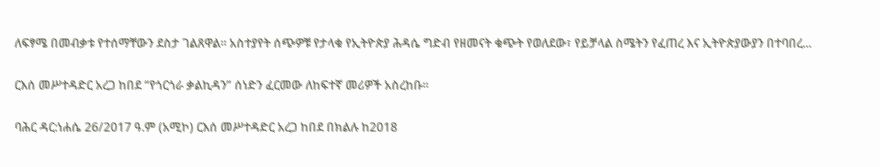ለፍፃሜ በመብቃቱ የተሰማቸውን ደስታ ገልጸዋል። አስተያየት ሰጭዎቹ የታላቁ የኢትዮጵያ ሕዳሴ ግድብ የዘመናት ቁጭት የወለደው፣ የይቻላል ስሜትን የፈጠረ እና ኢትዮጵያውያን በተባበረ...

ርእሰ መሥተዳድር አረጋ ከበደ “የጎርጎራ ቃልኪዳን” ሰነድን ፈርመው ለከፍተኛ መሪዎች አስረከቡ።

ባሕር ዳር:ነሐሴ 26/2017 ዓ.ም (አሚኮ) ርእሰ መሥተዳድር አረጋ ከበደ በክልሉ ከ2018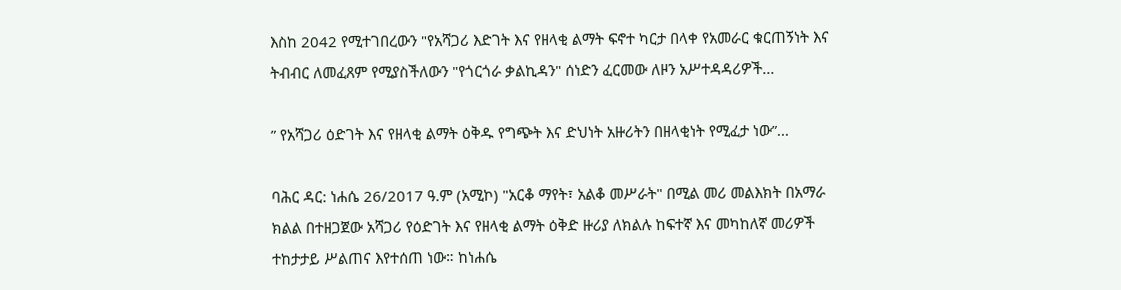እስከ 2042 የሚተገበረውን "የአሻጋሪ እድገት እና የዘላቂ ልማት ፍኖተ ካርታ በላቀ የአመራር ቁርጠኝነት እና ትብብር ለመፈጸም የሚያስችለውን "የጎርጎራ ቃልኪዳን" ሰነድን ፈርመው ለዞን አሥተዳዳሪዎች...

” የአሻጋሪ ዕድገት እና የዘላቂ ልማት ዕቅዱ የግጭት እና ድህነት አዙሪትን በዘላቂነት የሚፈታ ነው”...

ባሕር ዳር: ነሐሴ 26/2017 ዓ.ም (አሚኮ) "አርቆ ማየት፣ አልቆ መሥራት" በሚል መሪ መልእክት በአማራ ክልል በተዘጋጀው አሻጋሪ የዕድገት እና የዘላቂ ልማት ዕቅድ ዙሪያ ለክልሉ ከፍተኛ እና መካከለኛ መሪዎች ተከታታይ ሥልጠና እየተሰጠ ነው። ከነሐሴ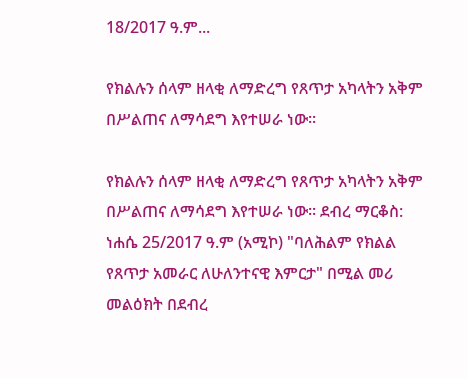18/2017 ዓ.ም...

የክልሉን ሰላም ዘላቂ ለማድረግ የጸጥታ አካላትን አቅም በሥልጠና ለማሳደግ እየተሠራ ነው።

የክልሉን ሰላም ዘላቂ ለማድረግ የጸጥታ አካላትን አቅም በሥልጠና ለማሳደግ እየተሠራ ነው። ደብረ ማርቆስ: ነሐሴ 25/2017 ዓ.ም (አሚኮ) "ባለሕልም የክልል የጸጥታ አመራር ለሁለንተናዊ እምርታ" በሚል መሪ መልዕክት በደብረ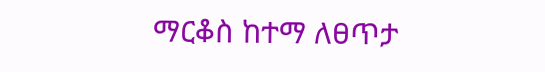ማርቆስ ከተማ ለፀጥታ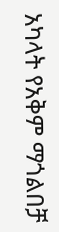አካላት የአቅም ማጎልበቻ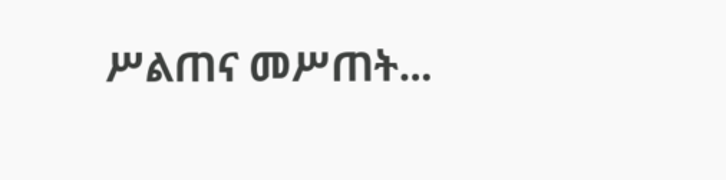ሥልጠና መሥጠት...